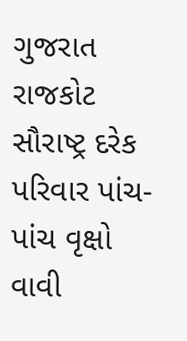ગુજરાત રાજકોટ સૌરાષ્ટ્ર દરેક પરિવાર પાંચ-પાંચ વૃક્ષો વાવી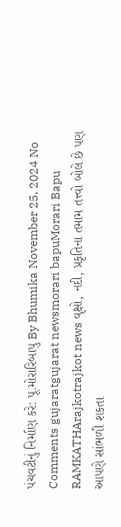પંચવટીનું નિર્માણ કરે: પૂ.મોરારિબાપુ By Bhumika November 25, 2024 No Comments gujaratgujarat newsmorari bapuMorari Bapu RAMKATHArajkotrajkot news વૃક્ષો, નદી, પ્રકૃતિના તમામ તત્ત્વો બોલે છે પણ આપણે સાંભળી શકતા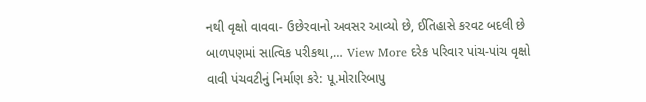નથી વૃક્ષો વાવવા- ઉછેરવાનો અવસર આવ્યો છે, ઈતિહાસે કરવટ બદલી છે બાળપણમાં સાત્વિક પરીકથા,… View More દરેક પરિવાર પાંચ-પાંચ વૃક્ષો વાવી પંચવટીનું નિર્માણ કરે: પૂ.મોરારિબાપુ